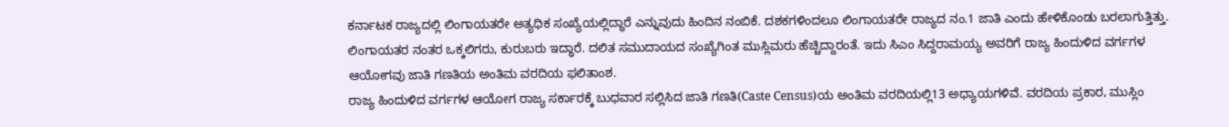ಕರ್ನಾಟಕ ರಾಜ್ಯದಲ್ಲಿ ಲಿಂಗಾಯತರೇ ಅತ್ಯಧಿಕ ಸಂಖ್ಯೆಯಲ್ಲಿದ್ಧಾರೆ ಎನ್ನುವುದು ಹಿಂದಿನ ನಂಬಿಕೆ. ದಶಕಗಳಿಂದಲೂ ಲಿಂಗಾಯತರೇ ರಾಜ್ಯದ ನಂ.1 ಜಾತಿ ಎಂದು ಹೇಳಿಕೊಂಡು ಬರಲಾಗುತ್ತಿತ್ತು. ಲಿಂಗಾಯತರ ನಂತರ ಒಕ್ಕಲಿಗರು, ಕುರುಬರು ಇದ್ಧಾರೆ. ದಲಿತ ಸಮುದಾಯದ ಸಂಖ್ಯೆಗಿಂತ ಮುಸ್ಲಿಮರು ಹೆಚ್ಚಿದ್ದಾರಂತೆ. ಇದು ಸಿಎಂ ಸಿದ್ದರಾಮಯ್ಯ ಅವರಿಗೆ ರಾಜ್ಯ ಹಿಂದುಳಿದ ವರ್ಗಗಳ ಆಯೋಗವು ಜಾತಿ ಗಣತಿಯ ಅಂತಿಮ ವರದಿಯ ಫಲಿತಾಂಶ.
ರಾಜ್ಯ ಹಿಂದುಳಿದ ವರ್ಗಗಳ ಆಯೋಗ ರಾಜ್ಯ ಸರ್ಕಾರಕ್ಕೆ ಬುಧವಾರ ಸಲ್ಲಿಸಿದ ಜಾತಿ ಗಣತಿ(Caste Census)ಯ ಅಂತಿಮ ವರದಿಯಲ್ಲಿ13 ಅಧ್ಯಾಯಗಳಿವೆ. ವರದಿಯ ಪ್ರಕಾರ, ಮುಸ್ಲಿಂ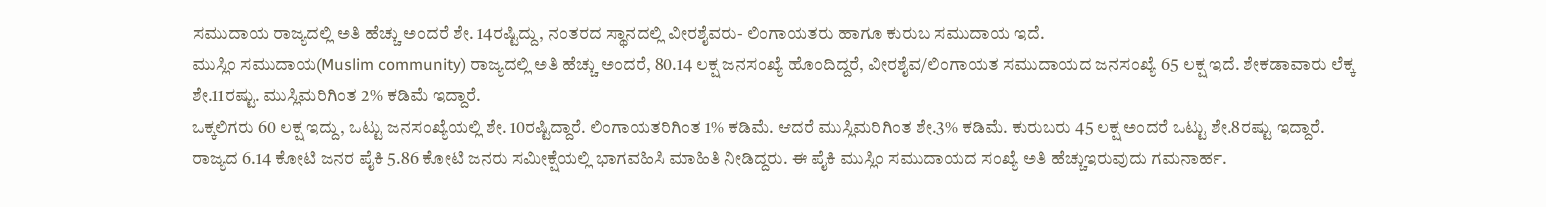ಸಮುದಾಯ ರಾಜ್ಯದಲ್ಲಿ ಅತಿ ಹೆಚ್ಚು ಅಂದರೆ ಶೇ. 14ರಷ್ಟಿದ್ದು, ನಂತರದ ಸ್ಥಾನದಲ್ಲಿ ವೀರಶೈವರು- ಲಿಂಗಾಯತರು ಹಾಗೂ ಕುರುಬ ಸಮುದಾಯ ಇದೆ.
ಮುಸ್ಲಿಂ ಸಮುದಾಯ(Muslim community) ರಾಜ್ಯದಲ್ಲಿ ಅತಿ ಹೆಚ್ಚು ಅಂದರೆ, 80.14 ಲಕ್ಷ ಜನಸಂಖ್ಯೆ ಹೊಂದಿದ್ದರೆ, ವೀರಶೈವ/ಲಿಂಗಾಯತ ಸಮುದಾಯದ ಜನಸಂಖ್ಯೆ 65 ಲಕ್ಷ ಇದೆ. ಶೇಕಡಾವಾರು ಲೆಕ್ಕ ಶೇ.11ರಷ್ಟು. ಮುಸ್ಲಿಮರಿಗಿಂತ 2% ಕಡಿಮೆ ಇದ್ದಾರೆ.
ಒಕ್ಕಲಿಗರು 60 ಲಕ್ಷ ಇದ್ದು, ಒಟ್ಟು ಜನಸಂಖ್ಯೆಯಲ್ಲಿ ಶೇ. 10ರಷ್ಟಿದ್ದಾರೆ. ಲಿಂಗಾಯತರಿಗಿಂತ 1% ಕಡಿಮೆ. ಆದರೆ ಮುಸ್ಲಿಮರಿಗಿಂತ ಶೇ.3% ಕಡಿಮೆ. ಕುರುಬರು 45 ಲಕ್ಷ ಅಂದರೆ ಒಟ್ಟು ಶೇ.8ರಷ್ಟು ಇದ್ದಾರೆ. ರಾಜ್ಯದ 6.14 ಕೋಟಿ ಜನರ ಪೈಕಿ 5.86 ಕೋಟಿ ಜನರು ಸಮೀಕ್ಷೆಯಲ್ಲಿ ಭಾಗವಹಿಸಿ ಮಾಹಿತಿ ನೀಡಿದ್ದರು. ಈ ಪೈಕಿ ಮುಸ್ಲಿಂ ಸಮುದಾಯದ ಸಂಖ್ಯೆ ಅತಿ ಹೆಚ್ಚುಇರುವುದು ಗಮನಾರ್ಹ.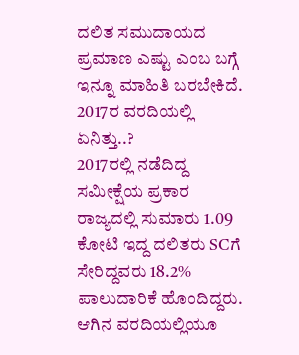ದಲಿತ ಸಮುದಾಯದ ಪ್ರಮಾಣ ಎಷ್ಟು ಎಂಬ ಬಗ್ಗೆ ಇನ್ನೂ ಮಾಹಿತಿ ಬರಬೇಕಿದೆ.
2017ರ ವರದಿಯಲ್ಲಿ ಏನಿತ್ತು..?
2017ರಲ್ಲಿ ನಡೆದಿದ್ದ ಸಮೀಕ್ಷೆಯ ಪ್ರಕಾರ ರಾಜ್ಯದಲ್ಲಿ ಸುಮಾರು 1.09 ಕೋಟಿ ಇದ್ದ ದಲಿತರು SCಗೆ ಸೇರಿದ್ದವರು 18.2% ಪಾಲುದಾರಿಕೆ ಹೊಂದಿದ್ದರು. ಆಗಿನ ವರದಿಯಲ್ಲಿಯೂ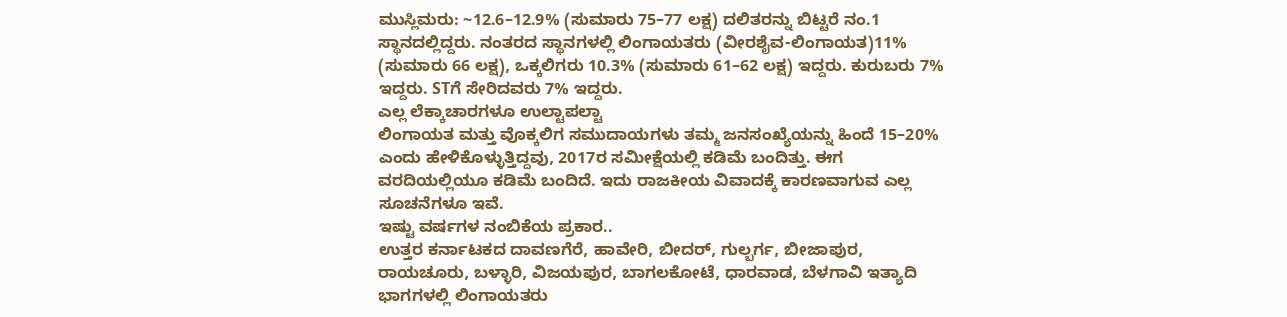ಮುಸ್ಲಿಮರು: ~12.6–12.9% (ಸುಮಾರು 75–77 ಲಕ್ಷ) ದಲಿತರನ್ನು ಬಿಟ್ಟರೆ ನಂ.1 ಸ್ಥಾನದಲ್ಲಿದ್ದರು. ನಂತರದ ಸ್ಥಾನಗಳಲ್ಲಿ ಲಿಂಗಾಯತರು (ವೀರಶೈವ-ಲಿಂಗಾಯತ)11% (ಸುಮಾರು 66 ಲಕ್ಷ), ಒಕ್ಕಲಿಗರು 10.3% (ಸುಮಾರು 61–62 ಲಕ್ಷ) ಇದ್ದರು. ಕುರುಬರು 7% ಇದ್ದರು. STಗೆ ಸೇರಿದವರು 7% ಇದ್ದರು.
ಎಲ್ಲ ಲೆಕ್ಕಾಚಾರಗಳೂ ಉಲ್ಟಾಪಲ್ಟಾ
ಲಿಂಗಾಯತ ಮತ್ತು ವೊಕ್ಕಲಿಗ ಸಮುದಾಯಗಳು ತಮ್ಮ ಜನಸಂಖ್ಯೆಯನ್ನು ಹಿಂದೆ 15–20% ಎಂದು ಹೇಳಿಕೊಳ್ಳುತ್ತಿದ್ದವು, 2017ರ ಸಮೀಕ್ಷೆಯಲ್ಲಿ ಕಡಿಮೆ ಬಂದಿತ್ತು. ಈಗ ವರದಿಯಲ್ಲಿಯೂ ಕಡಿಮೆ ಬಂದಿದೆ. ಇದು ರಾಜಕೀಯ ವಿವಾದಕ್ಕೆ ಕಾರಣವಾಗುವ ಎಲ್ಲ ಸೂಚನೆಗಳೂ ಇವೆ.
ಇಷ್ಟು ವರ್ಷಗಳ ನಂಬಿಕೆಯ ಪ್ರಕಾರ..
ಉತ್ತರ ಕರ್ನಾಟಕದ ದಾವಣಗೆರೆ, ಹಾವೇರಿ, ಬೀದರ್, ಗುಲ್ಬರ್ಗ, ಬೀಜಾಪುರ, ರಾಯಚೂರು, ಬಳ್ಳಾರಿ, ವಿಜಯಪುರ, ಬಾಗಲಕೋಟೆ, ಧಾರವಾಡ, ಬೆಳಗಾವಿ ಇತ್ಯಾದಿ ಭಾಗಗಳಲ್ಲಿ ಲಿಂಗಾಯತರು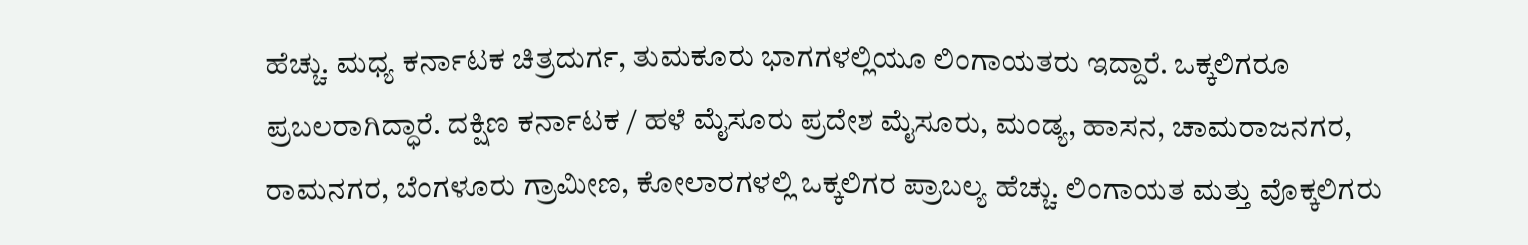ಹೆಚ್ಚು. ಮಧ್ಯ ಕರ್ನಾಟಕ ಚಿತ್ರದುರ್ಗ, ತುಮಕೂರು ಭಾಗಗಳಲ್ಲಿಯೂ ಲಿಂಗಾಯತರು ಇದ್ದಾರೆ. ಒಕ್ಕಲಿಗರೂ ಪ್ರಬಲರಾಗಿದ್ಧಾರೆ. ದಕ್ಷಿಣ ಕರ್ನಾಟಕ / ಹಳೆ ಮೈಸೂರು ಪ್ರದೇಶ ಮೈಸೂರು, ಮಂಡ್ಯ, ಹಾಸನ, ಚಾಮರಾಜನಗರ, ರಾಮನಗರ, ಬೆಂಗಳೂರು ಗ್ರಾಮೀಣ, ಕೋಲಾರಗಳಲ್ಲಿ ಒಕ್ಕಲಿಗರ ಪ್ರಾಬಲ್ಯ ಹೆಚ್ಚು. ಲಿಂಗಾಯತ ಮತ್ತು ವೊಕ್ಕಲಿಗರು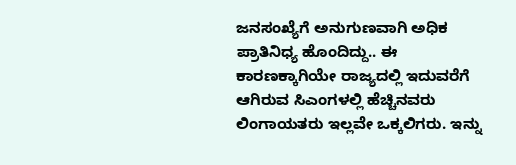ಜನಸಂಖ್ಯೆಗೆ ಅನುಗುಣವಾಗಿ ಅಧಿಕ ಪ್ರಾತಿನಿಧ್ಯ ಹೊಂದಿದ್ದು.. ಈ ಕಾರಣಕ್ಕಾಗಿಯೇ ರಾಜ್ಯದಲ್ಲಿ ಇದುವರೆಗೆ ಆಗಿರುವ ಸಿಎಂಗಳಲ್ಲಿ ಹೆಚ್ಚಿನವರು ಲಿಂಗಾಯತರು ಇಲ್ಲವೇ ಒಕ್ಕಲಿಗರು. ಇನ್ನು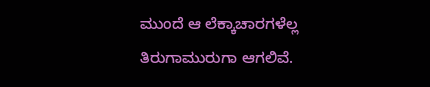ಮುಂದೆ ಆ ಲೆಕ್ಕಾಚಾರಗಳೆಲ್ಲ ತಿರುಗಾಮುರುಗಾ ಆಗಲಿವೆ.